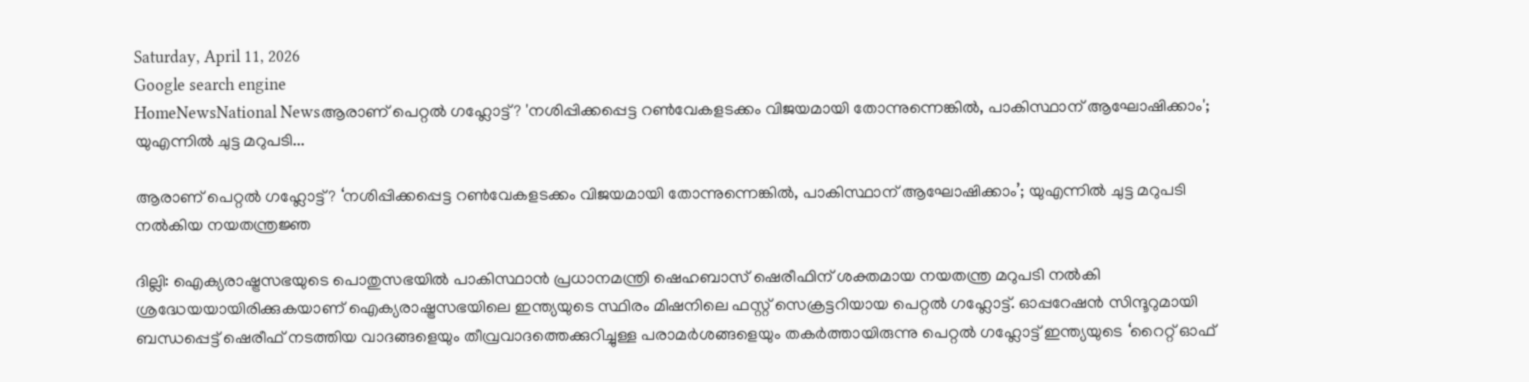Saturday, April 11, 2026
Google search engine
HomeNewsNational Newsആരാണ് പെറ്റല്‍ ഗഹ്ലോട്ട്? 'നശിപ്പിക്കപ്പെട്ട റണ്‍വേകളടക്കം വിജയമായി തോന്നുന്നെങ്കില്‍, പാകിസ്ഥാന് ആഘോഷിക്കാം'; യുഎന്നില്‍ ചുട്ട മറുപടി...

ആരാണ് പെറ്റല്‍ ഗഹ്ലോട്ട്? ‘നശിപ്പിക്കപ്പെട്ട റണ്‍വേകളടക്കം വിജയമായി തോന്നുന്നെങ്കില്‍, പാകിസ്ഥാന് ആഘോഷിക്കാം’; യുഎന്നില്‍ ചുട്ട മറുപടി നല്‍കിയ നയതന്ത്രജ്ഞ

ദില്ലി: ഐക്യരാഷ്ട്രസഭയുടെ പൊതുസഭയില്‍ പാകിസ്ഥാന്‍ പ്രധാനമന്ത്രി ഷെഹബാസ് ഷെരീഫിന് ശക്തമായ നയതന്ത്ര മറുപടി നല്‍കി ശ്രദ്ധേയയായിരിക്കുകയാണ് ഐക്യരാഷ്ട്രസഭയിലെ ഇന്ത്യയുടെ സ്ഥിരം മിഷനിലെ ഫസ്റ്റ് സെക്രട്ടറിയായ പെറ്റല്‍ ഗഹ്ലോട്ട്. ഓപ്പറേഷന്‍ സിന്ദൂറുമായി ബന്ധപ്പെട്ട് ഷെരീഫ് നടത്തിയ വാദങ്ങളെയും തീവ്രവാദത്തെക്കുറിച്ചുള്ള പരാമര്‍ശങ്ങളെയും തകര്‍ത്തായിരുന്നു പെറ്റല്‍ ഗഹ്ലോട്ട് ഇന്ത്യയുടെ ‘റൈറ്റ് ഓഫ്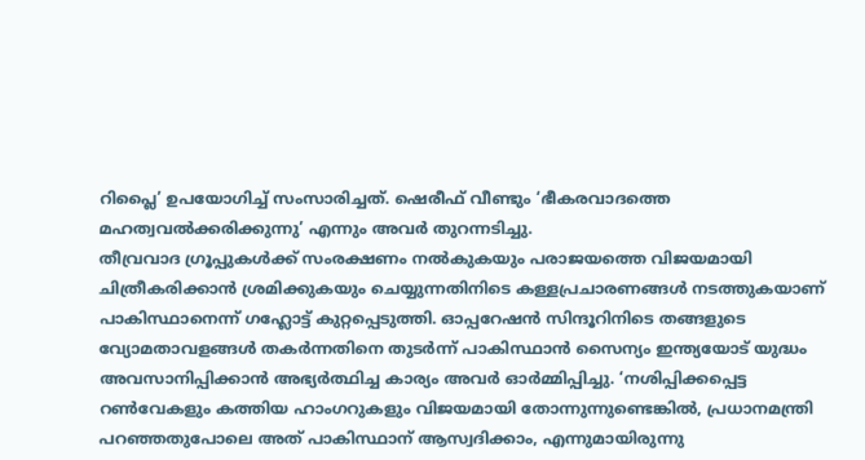റിപ്ലൈ’ ഉപയോഗിച്ച് സംസാരിച്ചത്. ഷെരീഫ് വീണ്ടും ‘ഭീകരവാദത്തെ മഹത്വവല്‍ക്കരിക്കുന്നു’ എന്നും അവര്‍ തുറന്നടിച്ചു.
തീവ്രവാദ ഗ്രൂപ്പുകള്‍ക്ക് സംരക്ഷണം നല്‍കുകയും പരാജയത്തെ വിജയമായി ചിത്രീകരിക്കാന്‍ ശ്രമിക്കുകയും ചെയ്യുന്നതിനിടെ കള്ളപ്രചാരണങ്ങള്‍ നടത്തുകയാണ് പാകിസ്ഥാനെന്ന് ഗഹ്ലോട്ട് കുറ്റപ്പെടുത്തി. ഓപ്പറേഷന്‍ സിന്ദൂറിനിടെ തങ്ങളുടെ വ്യോമതാവളങ്ങള്‍ തകര്‍ന്നതിനെ തുടര്‍ന്ന് പാകിസ്ഥാന്‍ സൈന്യം ഇന്ത്യയോട് യുദ്ധം അവസാനിപ്പിക്കാന്‍ അഭ്യര്‍ത്ഥിച്ച കാര്യം അവര്‍ ഓര്‍മ്മിപ്പിച്ചു. ‘നശിപ്പിക്കപ്പെട്ട റണ്‍വേകളും കത്തിയ ഹാംഗറുകളും വിജയമായി തോന്നുന്നുണ്ടെങ്കില്‍, പ്രധാനമന്ത്രി പറഞ്ഞതുപോലെ അത് പാകിസ്ഥാന് ആസ്വദിക്കാം, എന്നുമായിരുന്നു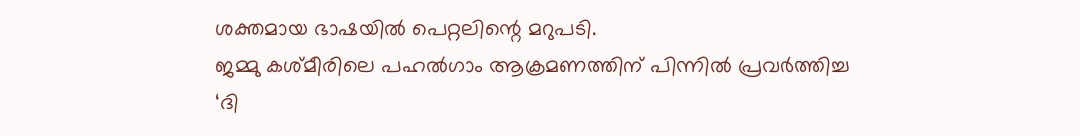ശക്തമായ ഭാഷയില്‍ പെറ്റലിന്റെ മറുപടി.
ജമ്മു കശ്മീരിലെ പഹല്‍ഗാം ആക്രമണത്തിന് പിന്നില്‍ പ്രവര്‍ത്തിച്ച ‘ദി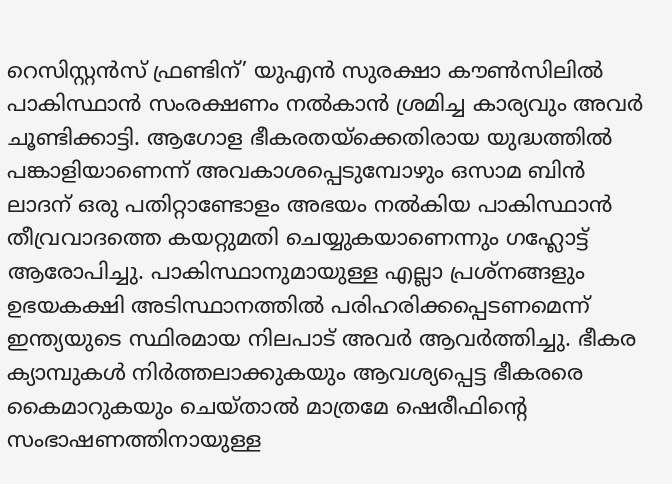റെസിസ്റ്റന്‍സ് ഫ്രണ്ടിന്’ യുഎന്‍ സുരക്ഷാ കൗണ്‍സിലില്‍ പാകിസ്ഥാന്‍ സംരക്ഷണം നല്‍കാന്‍ ശ്രമിച്ച കാര്യവും അവര്‍ ചൂണ്ടിക്കാട്ടി. ആഗോള ഭീകരതയ്‌ക്കെതിരായ യുദ്ധത്തില്‍ പങ്കാളിയാണെന്ന് അവകാശപ്പെടുമ്പോഴും ഒസാമ ബിന്‍ ലാദന് ഒരു പതിറ്റാണ്ടോളം അഭയം നല്‍കിയ പാകിസ്ഥാന്‍ തീവ്രവാദത്തെ കയറ്റുമതി ചെയ്യുകയാണെന്നും ഗഹ്ലോട്ട് ആരോപിച്ചു. പാകിസ്ഥാനുമായുള്ള എല്ലാ പ്രശ്‌നങ്ങളും ഉഭയകക്ഷി അടിസ്ഥാനത്തില്‍ പരിഹരിക്കപ്പെടണമെന്ന് ഇന്ത്യയുടെ സ്ഥിരമായ നിലപാട് അവര്‍ ആവര്‍ത്തിച്ചു. ഭീകര ക്യാമ്പുകള്‍ നിര്‍ത്തലാക്കുകയും ആവശ്യപ്പെട്ട ഭീകരരെ കൈമാറുകയും ചെയ്താല്‍ മാത്രമേ ഷെരീഫിന്റെ സംഭാഷണത്തിനായുള്ള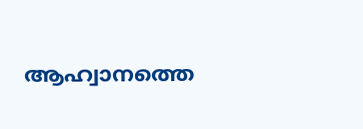ആഹ്വാനത്തെ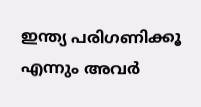ഇന്ത്യ പരിഗണിക്കൂ എന്നും അവര്‍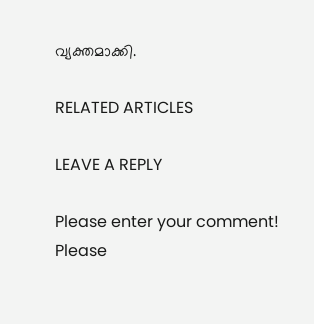വ്യക്തമാക്കി.

RELATED ARTICLES

LEAVE A REPLY

Please enter your comment!
Please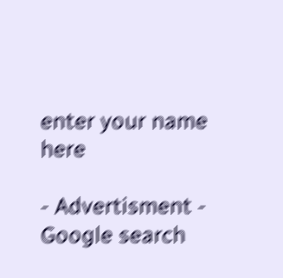enter your name here

- Advertisment -
Google search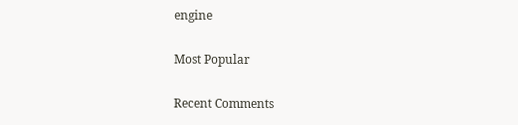engine

Most Popular

Recent Comments